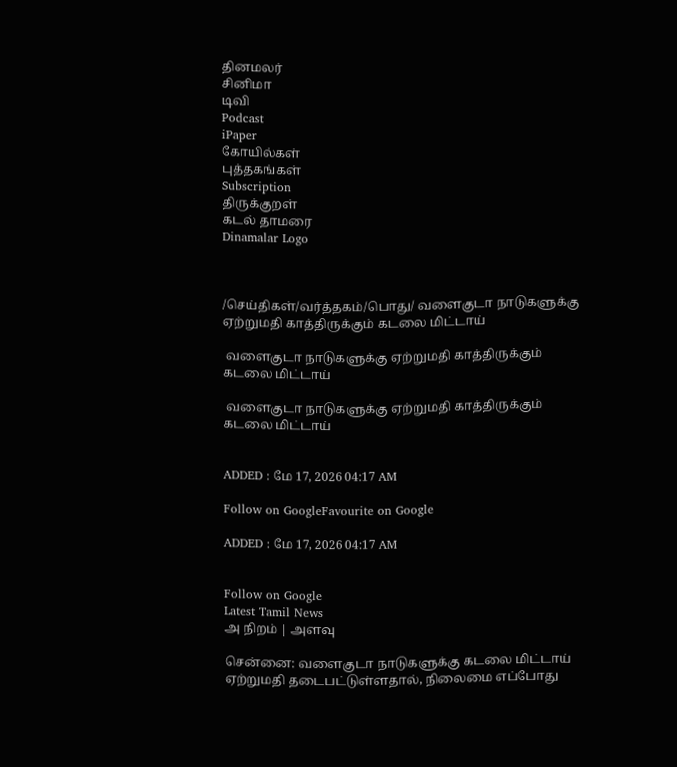தினமலர்
சினிமா
டிவி
Podcast
iPaper
கோயில்கள்
புத்தகங்கள்
Subscription
திருக்குறள்
கடல் தாமரை
Dinamalar Logo



/செய்திகள்/வர்த்தகம்/பொது/ வளைகுடா நாடுகளுக்கு ஏற்றுமதி காத்திருக்கும் கடலை மிட்டாய்

 வளைகுடா நாடுகளுக்கு ஏற்றுமதி காத்திருக்கும் கடலை மிட்டாய்

 வளைகுடா நாடுகளுக்கு ஏற்றுமதி காத்திருக்கும் கடலை மிட்டாய்


ADDED : மே 17, 2026 04:17 AM

Follow on GoogleFavourite on Google

ADDED : மே 17, 2026 04:17 AM


Follow on Google
Latest Tamil News
அ நிறம் | அளவு

சென்னை: வளைகுடா நாடுகளுக்கு கடலை மிட்டாய் ஏற்றுமதி தடைபட்டுள்ளதால், நிலைமை எப்போது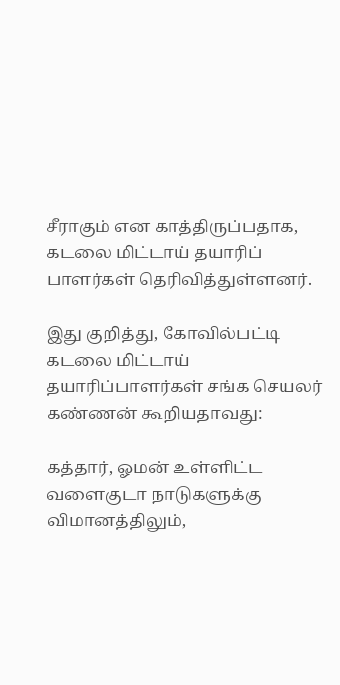சீராகும் என காத்திருப்பதாக, கடலை மிட்டாய் தயாரிப் பாளர்கள் தெரிவித்துள்ளனர்.

இது குறித்து, கோவில்பட்டி கடலை மிட்டாய் தயாரிப்பாளர்கள் சங்க செயலர் கண்ணன் கூறியதாவது:

கத்தார், ஓமன் உள்ளிட்ட வளைகுடா நாடுகளுக்கு விமானத்திலும்,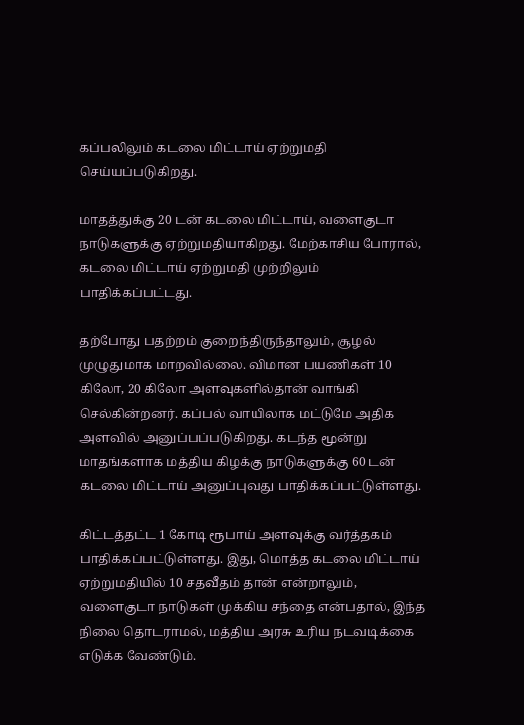கப்பலிலும் கடலை மிட்டாய் ஏற்றுமதி செய்யப்படுகிறது.

மாதத்துக்கு 20 டன் கடலை மிட்டாய், வளைகுடா நாடுகளுக்கு ஏற்றுமதியாகிறது. மேற்காசிய போரால், கடலை மிட்டாய் ஏற்றுமதி முற்றிலும் பாதிக்கப்பட்டது.

தற்போது பதற்றம் குறைந்திருந்தாலும், சூழல் முழுதுமாக மாறவில்லை. விமான பயணிகள் 10 கிலோ, 20 கிலோ அளவுகளில்தான் வாங்கி செல்கின்றனர். கப்பல் வாயிலாக மட்டுமே அதிக அளவில் அனுப்பப்படுகிறது. கடந்த மூன்று மாதங்களாக மத்திய கிழக்கு நாடுகளுக்கு 60 டன் கடலை மிட்டாய் அனுப்புவது பாதிக்கப்பட்டுள்ளது.

கிட்டத்தட்ட 1 கோடி ரூபாய் அளவுக்கு வர்த்தகம் பாதிக்கப்பட்டுள்ளது. இது, மொத்த கடலை மிட்டாய் ஏற்றுமதியில் 10 சதவீதம் தான் என்றாலும், வளைகுடா நாடுகள் முக்கிய சந்தை என்பதால், இந்த நிலை தொடராமல், மத்திய அரசு உரிய நடவடிக்கை எடுக்க வேண்டும்.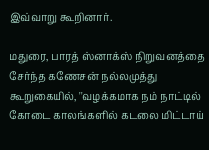இவ்வாறு கூறினார்.

மதுரை, பாரத் ஸ்னாக்ஸ் நிறுவனத்தை சேர்ந்த கணேசன் நல்லமுத்து கூறுகையில், ''வழக்கமாக நம் நாட்டில் கோடை காலங்களில் கடலை மிட்டாய்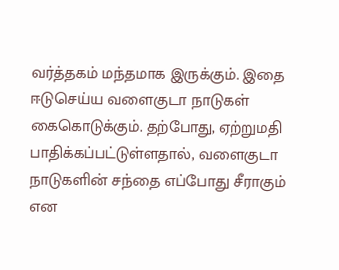வர்த்தகம் மந்தமாக இருக்கும். இதை ஈடுசெய்ய வளைகுடா நாடுகள் கைகொடுக்கும். தற்போது, ஏற்றுமதி பாதிக்கப்பட்டுள்ளதால், வளைகுடா நாடுகளின் சந்தை எப்போது சீராகும் என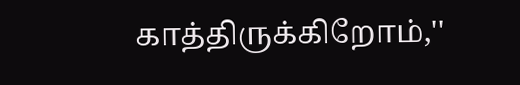காத்திருக்கிறோம்,''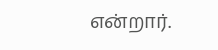என்றார்.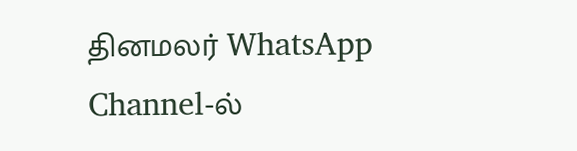தினமலர் WhatsApp Channel-ல்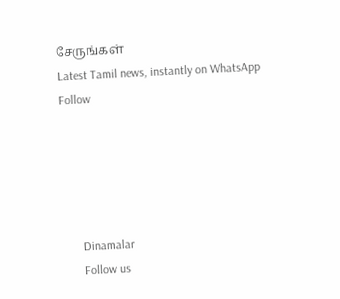சேருங்கள்
Latest Tamil news, instantly on WhatsApp
Follow





      Dinamalar
      Follow us